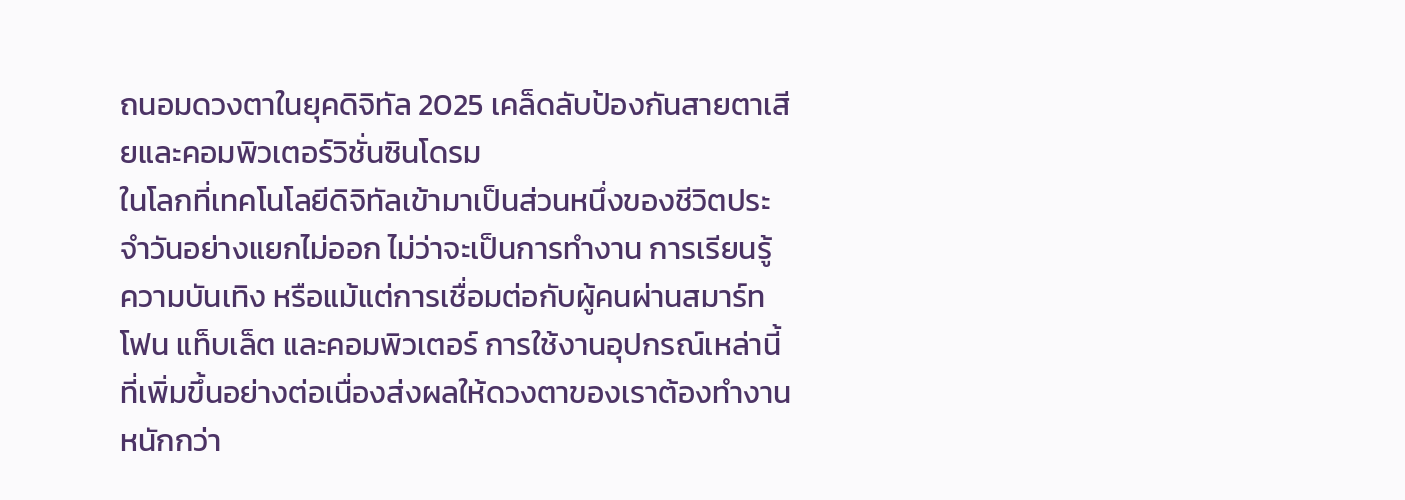ถนอมดวงตาในยุคดิจิทัล 2025 เคล็ดลับป้องกันสายตาเสียและคอมพิวเตอร์วิชั่นซินโดรม
ในโลกที่เทคโนโลยีดิจิทัลเข้ามาเป็นส่วนหนึ่งของชีวิตประจำวันอย่างแยกไม่ออก ไม่ว่าจะเป็นการทำงาน การเรียนรู้ ความบันเทิง หรือแม้แต่การเชื่อมต่อกับผู้คนผ่านสมาร์ทโฟน แท็บเล็ต และคอมพิวเตอร์ การใช้งานอุปกรณ์เหล่านี้ที่เพิ่มขึ้นอย่างต่อเนื่องส่งผลให้ดวงตาของเราต้องทำงานหนักกว่า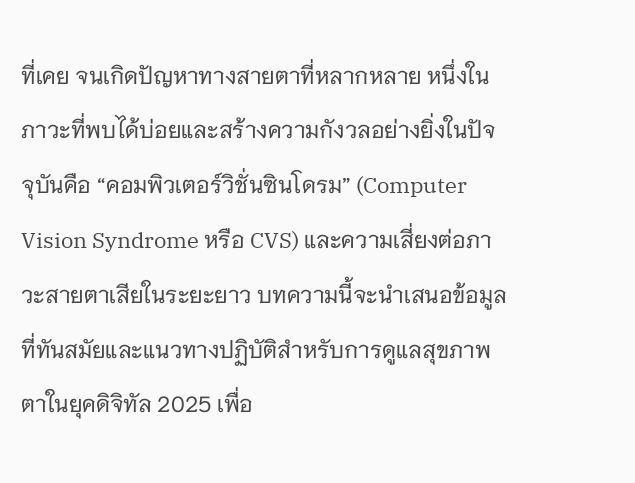ที่เคย จนเกิดปัญหาทางสายตาที่หลากหลาย หนึ่งในภาวะที่พบได้บ่อยและสร้างความกังวลอย่างยิ่งในปัจจุบันคือ “คอมพิวเตอร์วิชั่นซินโดรม” (Computer Vision Syndrome หรือ CVS) และความเสี่ยงต่อภาวะสายตาเสียในระยะยาว บทความนี้จะนำเสนอข้อมูลที่ทันสมัยและแนวทางปฏิบัติสำหรับการดูแลสุขภาพตาในยุคดิจิทัล 2025 เพื่อ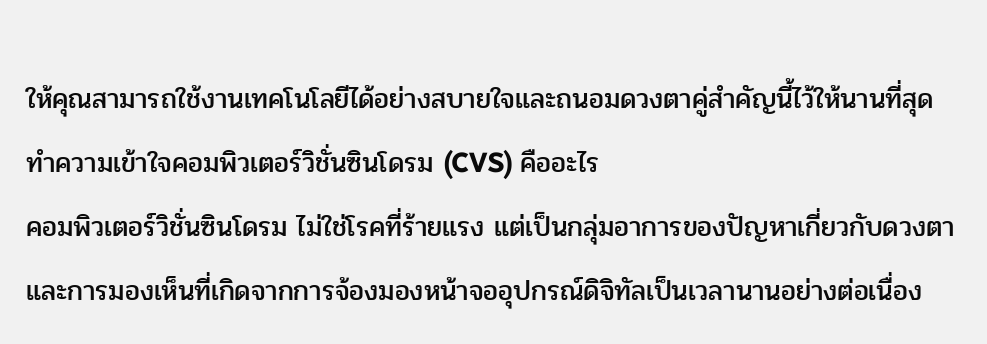ให้คุณสามารถใช้งานเทคโนโลยีได้อย่างสบายใจและถนอมดวงตาคู่สำคัญนี้ไว้ให้นานที่สุด
ทำความเข้าใจคอมพิวเตอร์วิชั่นซินโดรม (CVS) คืออะไร
คอมพิวเตอร์วิชั่นซินโดรม ไม่ใช่โรคที่ร้ายแรง แต่เป็นกลุ่มอาการของปัญหาเกี่ยวกับดวงตาและการมองเห็นที่เกิดจากการจ้องมองหน้าจออุปกรณ์ดิจิทัลเป็นเวลานานอย่างต่อเนื่อง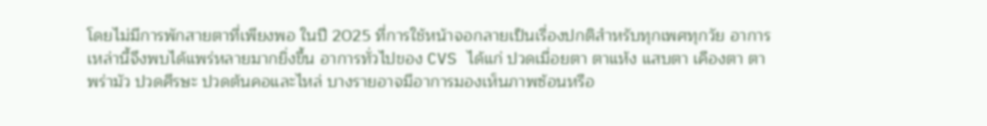โดยไม่มีการพักสายตาที่เพียงพอ ในปี 2025 ที่การใช้หน้าจอกลายเป็นเรื่องปกติสำหรับทุกเพศทุกวัย อาการเหล่านี้จึงพบได้แพร่หลายมากยิ่งขึ้น อาการทั่วไปของ CVS ได้แก่ ปวดเมื่อยตา ตาแห้ง แสบตา เคืองตา ตาพร่ามัว ปวดศีรษะ ปวดต้นคอและไหล่ บางรายอาจมีอาการมองเห็นภาพซ้อนหรือ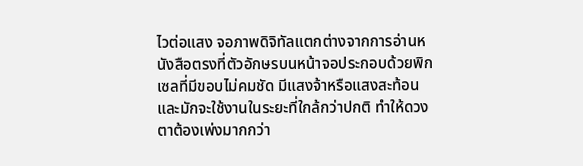ไวต่อแสง จอภาพดิจิทัลแตกต่างจากการอ่านหนังสือตรงที่ตัวอักษรบนหน้าจอประกอบด้วยพิกเซลที่มีขอบไม่คมชัด มีแสงจ้าหรือแสงสะท้อน และมักจะใช้งานในระยะที่ใกล้กว่าปกติ ทำให้ดวงตาต้องเพ่งมากกว่า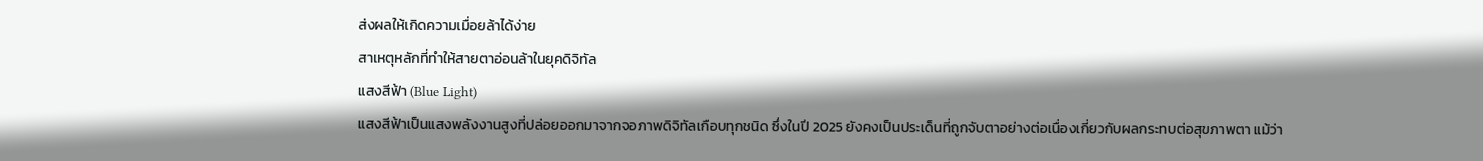ส่งผลให้เกิดความเมื่อยล้าได้ง่าย
สาเหตุหลักที่ทำให้สายตาอ่อนล้าในยุคดิจิทัล
แสงสีฟ้า (Blue Light)
แสงสีฟ้าเป็นแสงพลังงานสูงที่ปล่อยออกมาจากจอภาพดิจิทัลเกือบทุกชนิด ซึ่งในปี 2025 ยังคงเป็นประเด็นที่ถูกจับตาอย่างต่อเนื่องเกี่ยวกับผลกระทบต่อสุขภาพตา แม้ว่า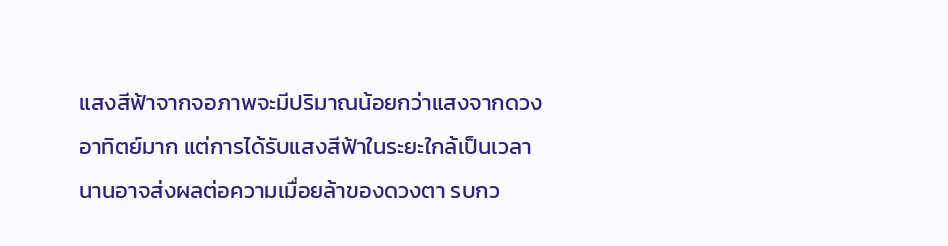แสงสีฟ้าจากจอภาพจะมีปริมาณน้อยกว่าแสงจากดวงอาทิตย์มาก แต่การได้รับแสงสีฟ้าในระยะใกล้เป็นเวลานานอาจส่งผลต่อความเมื่อยล้าของดวงตา รบกว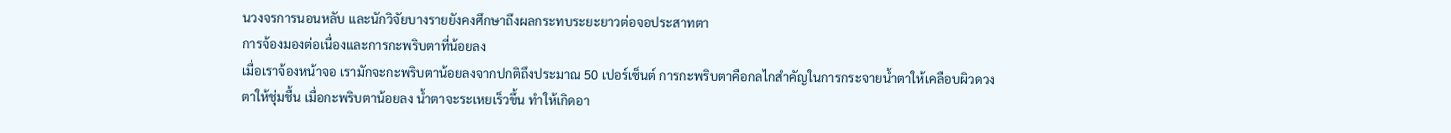นวงจรการนอนหลับ และนักวิจัยบางรายยังคงศึกษาถึงผลกระทบระยะยาวต่อจอประสาทตา
การจ้องมองต่อเนื่องและการกะพริบตาที่น้อยลง
เมื่อเราจ้องหน้าจอ เรามักจะกะพริบตาน้อยลงจากปกติถึงประมาณ 50 เปอร์เซ็นต์ การกะพริบตาคือกลไกสำคัญในการกระจายน้ำตาให้เคลือบผิวดวงตาให้ชุ่มชื้น เมื่อกะพริบตาน้อยลง น้ำตาจะระเหยเร็วขึ้น ทำให้เกิดอา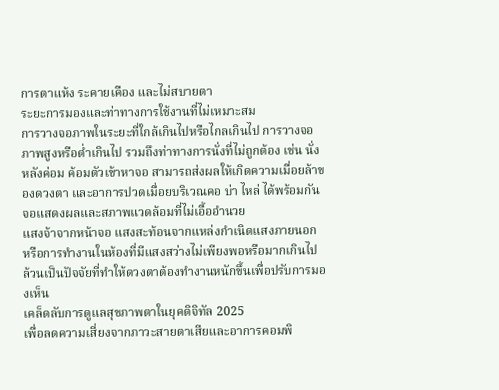การตาแห้ง ระคายเคือง และไม่สบายตา
ระยะการมองและท่าทางการใช้งานที่ไม่เหมาะสม
การวางจอภาพในระยะที่ใกล้เกินไปหรือไกลเกินไป การวางจอภาพสูงหรือต่ำเกินไป รวมถึงท่าทางการนั่งที่ไม่ถูกต้อง เช่น นั่งหลังค่อม ค้อมตัวเข้าหาจอ สามารถส่งผลให้เกิดความเมื่อยล้าของดวงตา และอาการปวดเมื่อยบริเวณคอ บ่า ไหล่ ได้พร้อมกัน
จอแสดงผลและสภาพแวดล้อมที่ไม่เอื้ออำนวย
แสงจ้าจากหน้าจอ แสงสะท้อนจากแหล่งกำเนิดแสงภายนอก หรือการทำงานในห้องที่มีแสงสว่างไม่เพียงพอหรือมากเกินไป ล้วนเป็นปัจจัยที่ทำให้ดวงตาต้องทำงานหนักขึ้นเพื่อปรับการมองเห็น
เคล็ดลับการดูแลสุขภาพตาในยุคดิจิทัล 2025
เพื่อลดความเสี่ยงจากภาวะสายตาเสียและอาการคอมพิ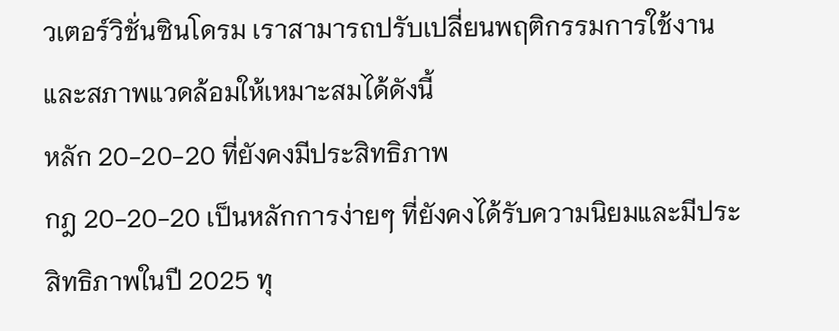วเตอร์วิชั่นซินโดรม เราสามารถปรับเปลี่ยนพฤติกรรมการใช้งานและสภาพแวดล้อมให้เหมาะสมได้ดังนี้
หลัก 20-20-20 ที่ยังคงมีประสิทธิภาพ
กฎ 20-20-20 เป็นหลักการง่ายๆ ที่ยังคงได้รับความนิยมและมีประสิทธิภาพในปี 2025 ทุ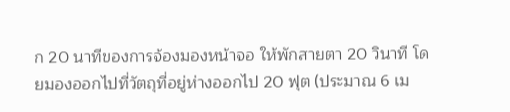ก 20 นาทีของการจ้องมองหน้าจอ ให้พักสายตา 20 วินาที โดยมองออกไปที่วัตถุที่อยู่ห่างออกไป 20 ฟุต (ประมาณ 6 เม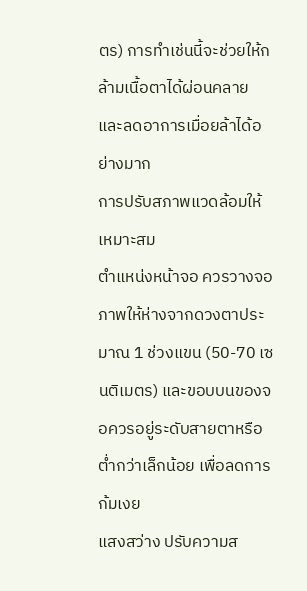ตร) การทำเช่นนี้จะช่วยให้กล้ามเนื้อตาได้ผ่อนคลายและลดอาการเมื่อยล้าได้อย่างมาก
การปรับสภาพแวดล้อมให้เหมาะสม
ตำแหน่งหน้าจอ ควรวางจอภาพให้ห่างจากดวงตาประมาณ 1 ช่วงแขน (50-70 เซนติเมตร) และขอบบนของจอควรอยู่ระดับสายตาหรือต่ำกว่าเล็กน้อย เพื่อลดการก้มเงย
แสงสว่าง ปรับความส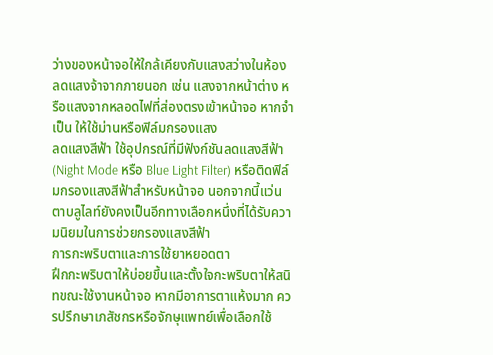ว่างของหน้าจอให้ใกล้เคียงกับแสงสว่างในห้อง ลดแสงจ้าจากภายนอก เช่น แสงจากหน้าต่าง หรือแสงจากหลอดไฟที่ส่องตรงเข้าหน้าจอ หากจำเป็น ให้ใช้ม่านหรือฟิล์มกรองแสง
ลดแสงสีฟ้า ใช้อุปกรณ์ที่มีฟังก์ชันลดแสงสีฟ้า (Night Mode หรือ Blue Light Filter) หรือติดฟิล์มกรองแสงสีฟ้าสำหรับหน้าจอ นอกจากนี้แว่นตาบลูไลท์ยังคงเป็นอีกทางเลือกหนึ่งที่ได้รับความนิยมในการช่วยกรองแสงสีฟ้า
การกะพริบตาและการใช้ยาหยอดตา
ฝึกกะพริบตาให้บ่อยขึ้นและตั้งใจกะพริบตาให้สนิทขณะใช้งานหน้าจอ หากมีอาการตาแห้งมาก ควรปรึกษาเภสัชกรหรือจักษุแพทย์เพื่อเลือกใช้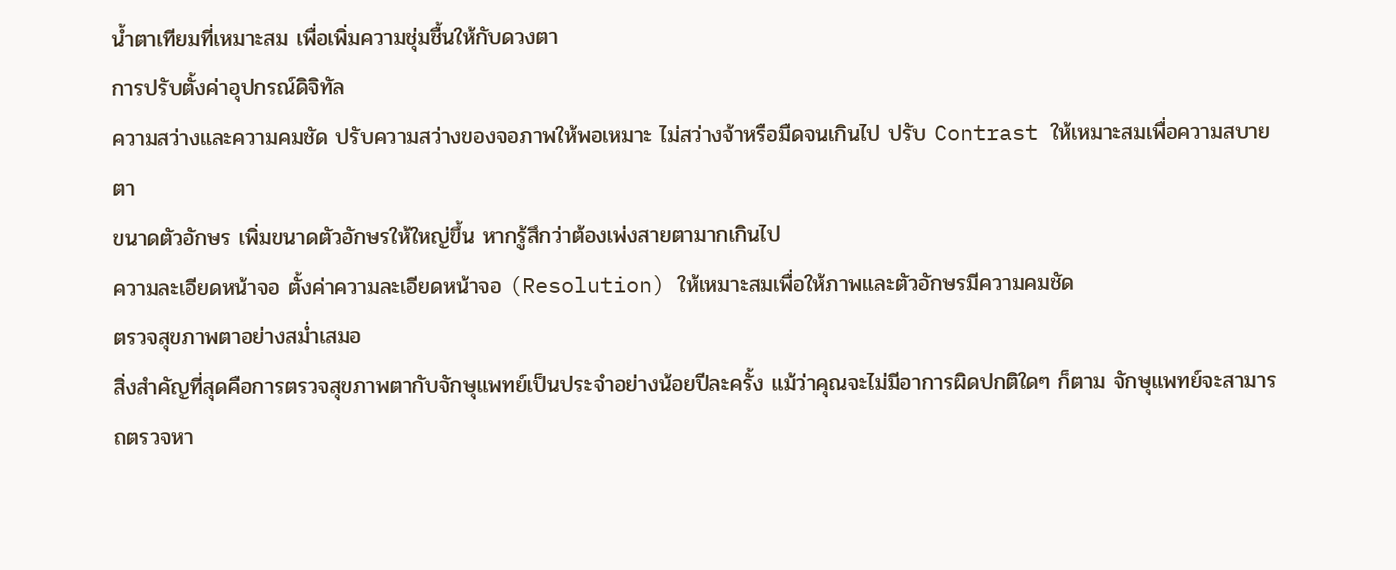น้ำตาเทียมที่เหมาะสม เพื่อเพิ่มความชุ่มชื้นให้กับดวงตา
การปรับตั้งค่าอุปกรณ์ดิจิทัล
ความสว่างและความคมชัด ปรับความสว่างของจอภาพให้พอเหมาะ ไม่สว่างจ้าหรือมืดจนเกินไป ปรับ Contrast ให้เหมาะสมเพื่อความสบายตา
ขนาดตัวอักษร เพิ่มขนาดตัวอักษรให้ใหญ่ขึ้น หากรู้สึกว่าต้องเพ่งสายตามากเกินไป
ความละเอียดหน้าจอ ตั้งค่าความละเอียดหน้าจอ (Resolution) ให้เหมาะสมเพื่อให้ภาพและตัวอักษรมีความคมชัด
ตรวจสุขภาพตาอย่างสม่ำเสมอ
สิ่งสำคัญที่สุดคือการตรวจสุขภาพตากับจักษุแพทย์เป็นประจำอย่างน้อยปีละครั้ง แม้ว่าคุณจะไม่มีอาการผิดปกติใดๆ ก็ตาม จักษุแพทย์จะสามารถตรวจหา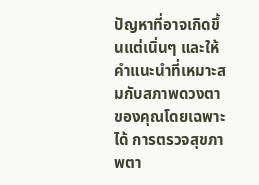ปัญหาที่อาจเกิดขึ้นแต่เนิ่นๆ และให้คำแนะนำที่เหมาะสมกับสภาพดวงตาของคุณโดยเฉพาะได้ การตรวจสุขภาพตา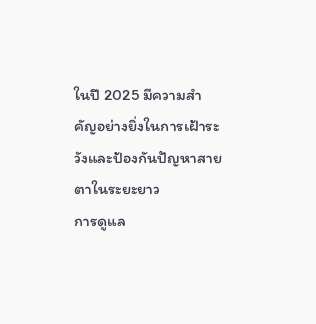ในปี 2025 มีความสำคัญอย่างยิ่งในการเฝ้าระวังและป้องกันปัญหาสายตาในระยะยาว
การดูแล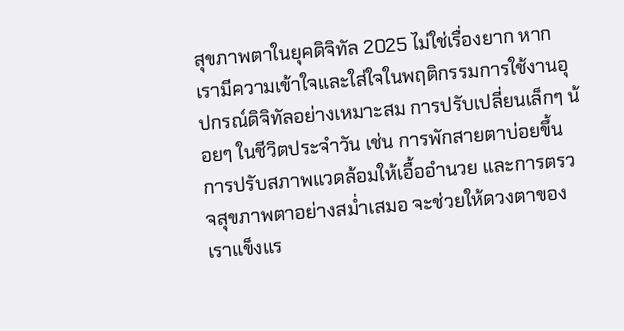สุขภาพตาในยุคดิจิทัล 2025 ไม่ใช่เรื่องยาก หากเรามีความเข้าใจและใส่ใจในพฤติกรรมการใช้งานอุปกรณ์ดิจิทัลอย่างเหมาะสม การปรับเปลี่ยนเล็กๆ น้อยๆ ในชีวิตประจำวัน เช่น การพักสายตาบ่อยขึ้น การปรับสภาพแวดล้อมให้เอื้ออำนวย และการตรวจสุขภาพตาอย่างสม่ำเสมอ จะช่วยให้ดวงตาของเราแข็งแร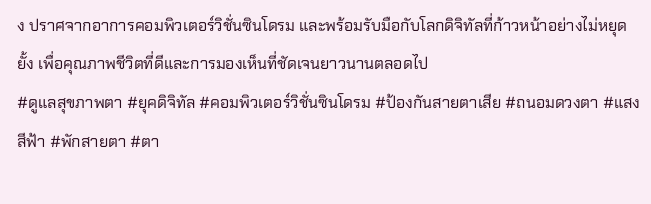ง ปราศจากอาการคอมพิวเตอร์วิชั่นซินโดรม และพร้อมรับมือกับโลกดิจิทัลที่ก้าวหน้าอย่างไม่หยุดยั้ง เพื่อคุณภาพชีวิตที่ดีและการมองเห็นที่ชัดเจนยาวนานตลอดไป
#ดูแลสุขภาพตา #ยุคดิจิทัล #คอมพิวเตอร์วิชั่นซินโดรม #ป้องกันสายตาเสีย #ถนอมดวงตา #แสงสีฟ้า #พักสายตา #ตา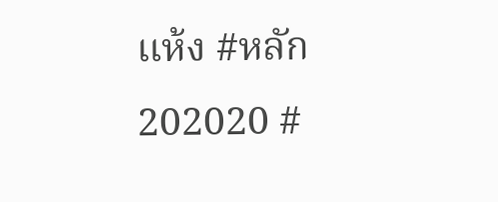แห้ง #หลัก202020 #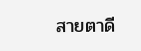สายตาดี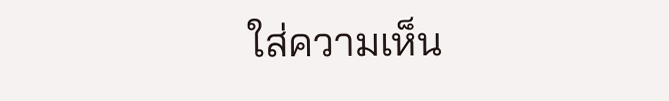ใส่ความเห็น